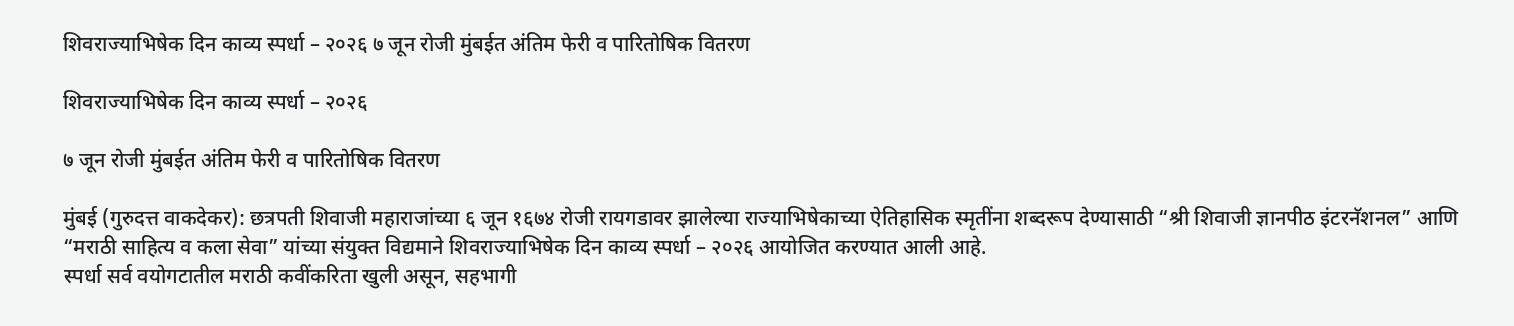शिवराज्याभिषेक दिन काव्य स्पर्धा – २०२६ ७ जून रोजी मुंबईत अंतिम फेरी व पारितोषिक वितरण

शिवराज्याभिषेक दिन काव्य स्पर्धा – २०२६

७ जून रोजी मुंबईत अंतिम फेरी व पारितोषिक वितरण

मुंबई (गुरुदत्त वाकदेकर): छत्रपती शिवाजी महाराजांच्या ६ जून १६७४ रोजी रायगडावर झालेल्या राज्याभिषेकाच्या ऐतिहासिक स्मृतींना शब्दरूप देण्यासाठी “श्री शिवाजी ज्ञानपीठ इंटरनॅशनल” आणि “मराठी साहित्य व कला सेवा” यांच्या संयुक्त विद्यमाने शिवराज्याभिषेक दिन काव्य स्पर्धा – २०२६ आयोजित करण्यात आली आहे.
स्पर्धा सर्व वयोगटातील मराठी कवींकरिता खुली असून, सहभागी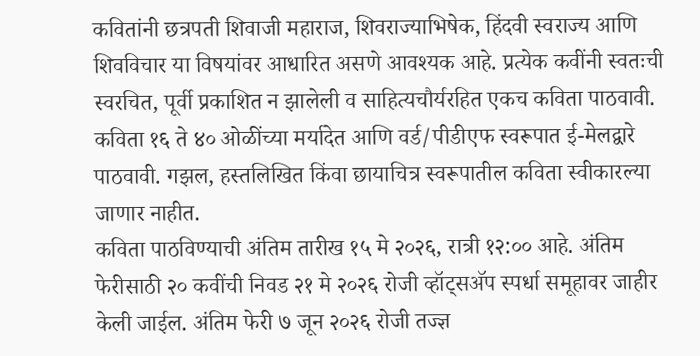कवितांनी छत्रपती शिवाजी महाराज, शिवराज्याभिषेक, हिंदवी स्वराज्य आणि शिवविचार या विषयांवर आधारित असणे आवश्यक आहे. प्रत्येक कवींनी स्वतःची स्वरचित, पूर्वी प्रकाशित न झालेली व साहित्यचौर्यरहित एकच कविता पाठवावी. कविता १६ ते ४० ओळींच्या मर्यादेत आणि वर्ड/पीडीएफ स्वरूपात ई-मेलद्वारे पाठवावी. गझल, हस्तलिखित किंवा छायाचित्र स्वरूपातील कविता स्वीकारल्या जाणार नाहीत.
कविता पाठविण्याची अंतिम तारीख १५ मे २०२६, रात्री १२:०० आहे. अंतिम फेरीसाठी २० कवींची निवड २१ मे २०२६ रोजी व्हॉट्सअ‍ॅप स्पर्धा समूहावर जाहीर केली जाईल. अंतिम फेरी ७ जून २०२६ रोजी तज्ज्ञ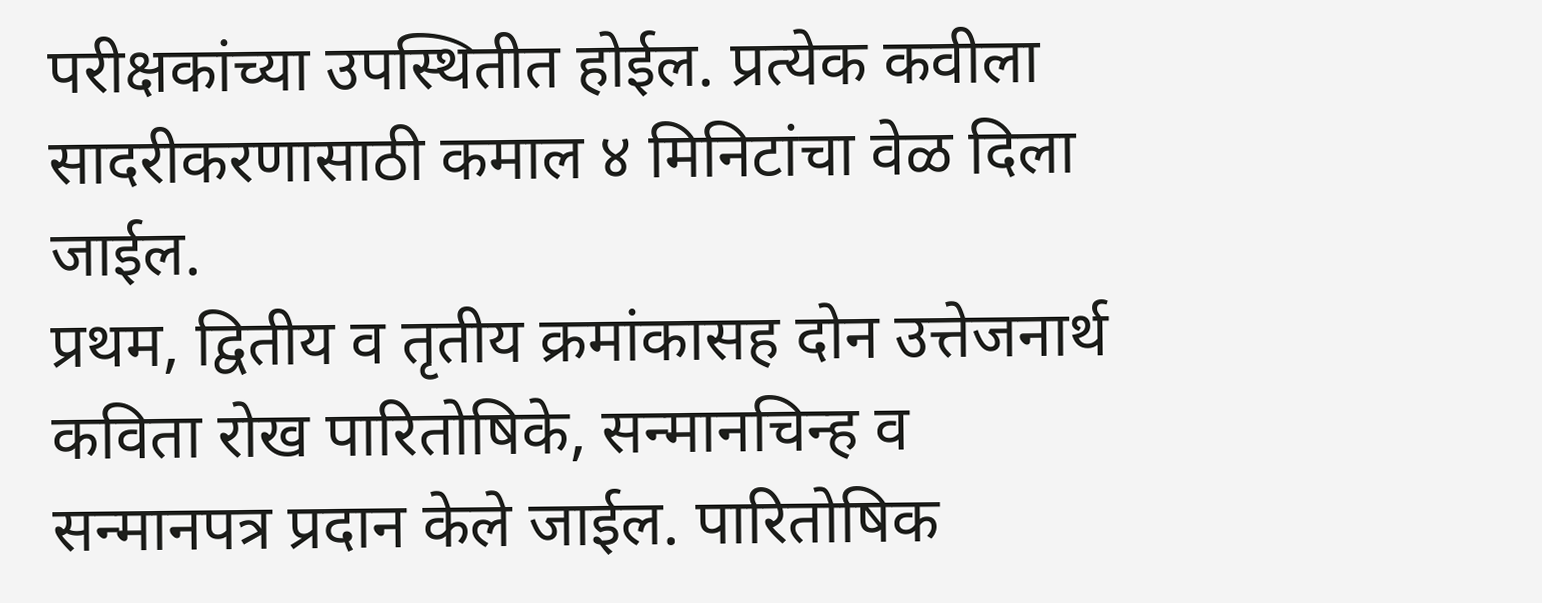परीक्षकांच्या उपस्थितीत होईल. प्रत्येक कवीला सादरीकरणासाठी कमाल ४ मिनिटांचा वेळ दिला जाईल.
प्रथम, द्वितीय व तृतीय क्रमांकासह दोन उत्तेजनार्थ कविता रोख पारितोषिके, सन्मानचिन्ह व सन्मानपत्र प्रदान केले जाईल. पारितोषिक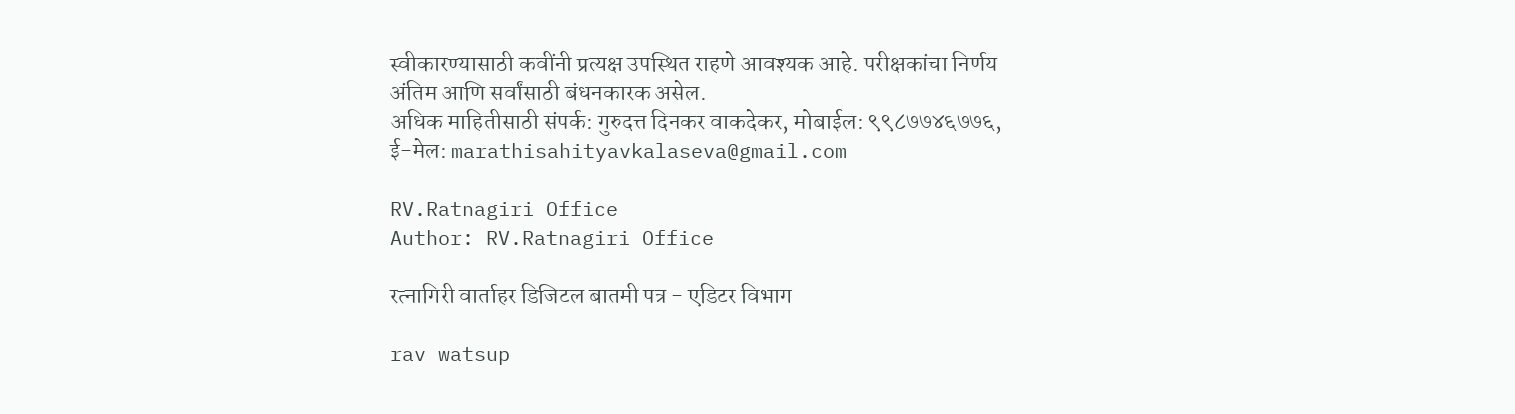स्वीकारण्यासाठी कवींनी प्रत्यक्ष उपस्थित राहणे आवश्यक आहे. परीक्षकांचा निर्णय अंतिम आणि सर्वांसाठी बंधनकारक असेल.
अधिक माहितीसाठी संपर्क: गुरुदत्त दिनकर वाकदेकर, मोबाईल: ९९८७७४६७७६, ई-मेल: marathisahityavkalaseva@gmail.com

RV.Ratnagiri Office
Author: RV.Ratnagiri Office

रत्नागिरी वार्ताहर डिजिटल बातमी पत्र - एडिटर विभाग

rav watsup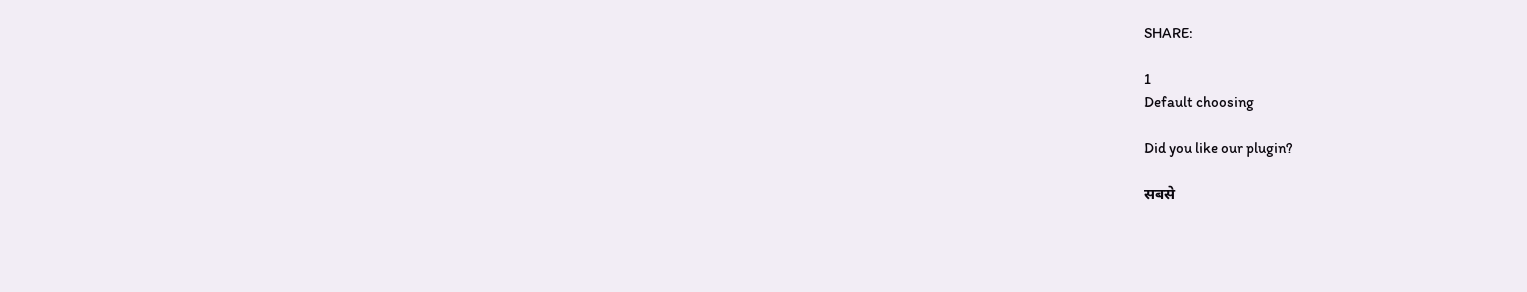SHARE:

1
Default choosing

Did you like our plugin?

सबसे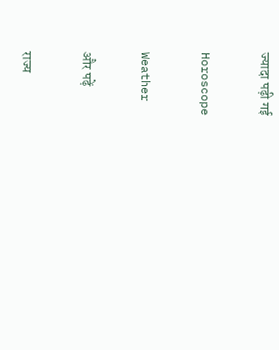ज्यादा पढ़ी गई

Horoscope

Weather

और पढ़ें

राज्य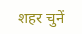शहर चुनें